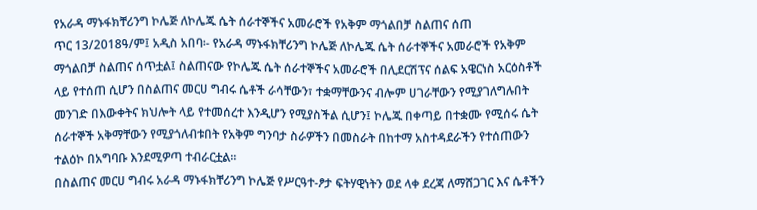የአራዳ ማኑፋክቸሪንግ ኮሌጅ ለኮሌጁ ሴት ሰራተኞችና አመራሮች የአቅም ማጎልበቻ ስልጠና ሰጠ
ጥር 13/2018ዓ/ም፤ አዲስ አበባ፡- የአራዳ ማኑፋክቸሪንግ ኮሌጅ ለኮሌጁ ሴት ሰራተኞችና አመራሮች የአቅም ማጎልበቻ ስልጠና ሰጥቷል፤ ስልጠናው የኮሌጁ ሴት ሰራተኞችና አመራሮች በሊደርሽፕና ሰልፍ አዌርነስ አርዕስቶች ላይ የተሰጠ ሲሆን በስልጠና መርሀ ግብሩ ሴቶች ራሳቸውን፣ ተቋማቸውንና ብሎም ሀገራቸውን የሚያገለግሉበት መንገድ በእውቀትና ክህሎት ላይ የተመሰረተ እንዲሆን የሚያስችል ሲሆን፤ ኮሌጁ በቀጣይ በተቋሙ የሚሰሩ ሴት ሰራተኞች አቅማቸውን የሚያጎለብቱበት የአቅም ግንባታ ስራዎችን በመስራት በከተማ አስተዳደራችን የተሰጠውን ተልዕኮ በአግባቡ እንደሚዎጣ ተብራርቷል፡፡
በስልጠና መርሀ ግብሩ አራዳ ማኑፋክቸሪንግ ኮሌጅ የሥርዓተ-ፆታ ፍትሃዊነትን ወደ ላቀ ደረጃ ለማሸጋገር እና ሴቶችን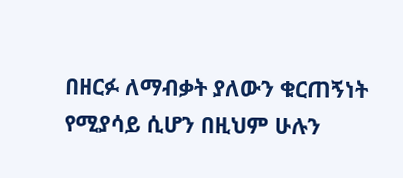በዘርፉ ለማብቃት ያለውን ቁርጠኝነት የሚያሳይ ሲሆን በዚህም ሁሉን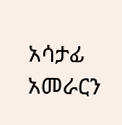አሳታፊ አመራርን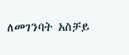ለመገንባት አስቻይ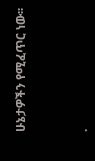ሁኔታዎችን የሚፈጥር ነው፡፡



.